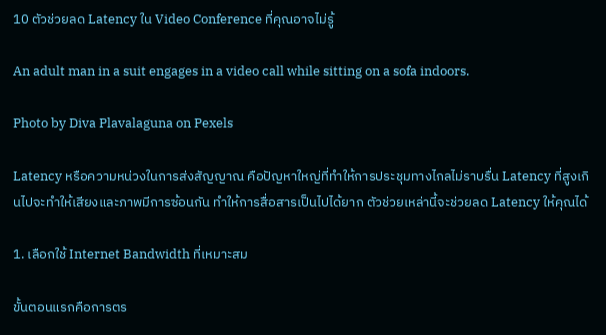10 ตัวช่วยลด Latency ใน Video Conference ที่คุณอาจไม่รู้

An adult man in a suit engages in a video call while sitting on a sofa indoors.

Photo by Diva Plavalaguna on Pexels

Latency หรือความหน่วงในการส่งสัญญาณ คือปัญหาใหญ่ที่ทำให้การประชุมทางไกลไม่ราบรื่น Latency ที่สูงเกินไปจะทำให้เสียงและภาพมีการซ้อนกัน ทำให้การสื่อสารเป็นไปได้ยาก ตัวช่วยเหล่านี้จะช่วยลด Latency ให้คุณได้

1. เลือกใช้ Internet Bandwidth ที่เหมาะสม

ขั้นตอนแรกคือการตร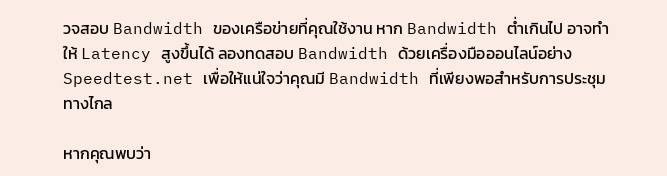วจสอบ Bandwidth ของเครือข่ายที่คุณใช้งาน หาก Bandwidth ต่ำเกินไป อาจทำให้ Latency สูงขึ้นได้ ลองทดสอบ Bandwidth ด้วยเครื่องมือออนไลน์อย่าง Speedtest.net เพื่อให้แน่ใจว่าคุณมี Bandwidth ที่เพียงพอสำหรับการประชุมทางไกล

หากคุณพบว่า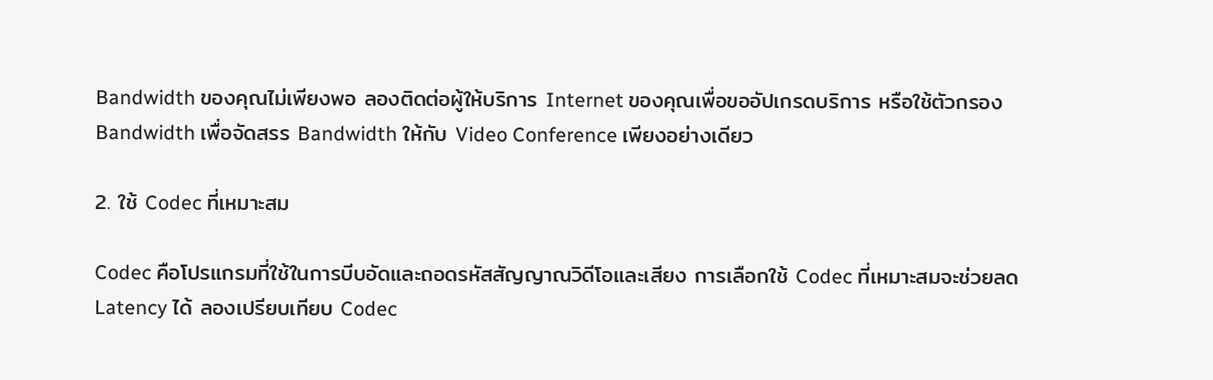Bandwidth ของคุณไม่เพียงพอ ลองติดต่อผู้ให้บริการ Internet ของคุณเพื่อขออัปเกรดบริการ หรือใช้ตัวกรอง Bandwidth เพื่อจัดสรร Bandwidth ให้กับ Video Conference เพียงอย่างเดียว

2. ใช้ Codec ที่เหมาะสม

Codec คือโปรแกรมที่ใช้ในการบีบอัดและถอดรหัสสัญญาณวิดีโอและเสียง การเลือกใช้ Codec ที่เหมาะสมจะช่วยลด Latency ได้ ลองเปรียบเทียบ Codec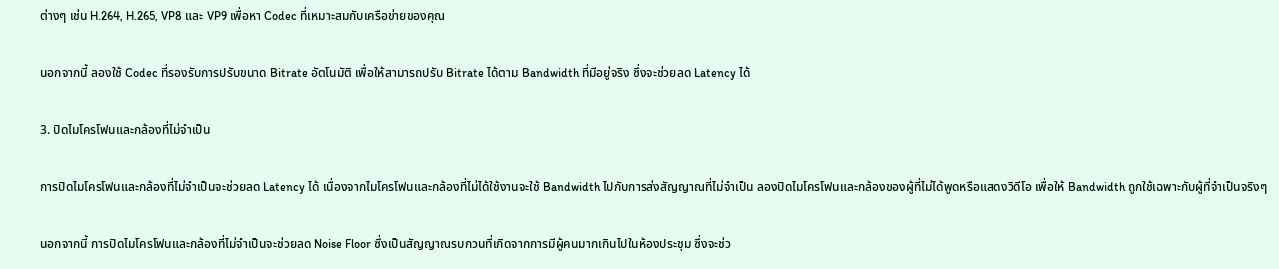ต่างๆ เช่น H.264, H.265, VP8 และ VP9 เพื่อหา Codec ที่เหมาะสมกับเครือข่ายของคุณ

นอกจากนี้ ลองใช้ Codec ที่รองรับการปรับขนาด Bitrate อัตโนมัติ เพื่อให้สามารถปรับ Bitrate ได้ตาม Bandwidth ที่มีอยู่จริง ซึ่งจะช่วยลด Latency ได้

3. ปิดไมโครโฟนและกล้องที่ไม่จำเป็น

การปิดไมโครโฟนและกล้องที่ไม่จำเป็นจะช่วยลด Latency ได้ เนื่องจากไมโครโฟนและกล้องที่ไม่ได้ใช้งานจะใช้ Bandwidth ไปกับการส่งสัญญาณที่ไม่จำเป็น ลองปิดไมโครโฟนและกล้องของผู้ที่ไม่ได้พูดหรือแสดงวิดีโอ เพื่อให้ Bandwidth ถูกใช้เฉพาะกับผู้ที่จำเป็นจริงๆ

นอกจากนี้ การปิดไมโครโฟนและกล้องที่ไม่จำเป็นจะช่วยลด Noise Floor ซึ่งเป็นสัญญาณรบกวนที่เกิดจากการมีผู้คนมากเกินไปในห้องประชุม ซึ่งจะช่ว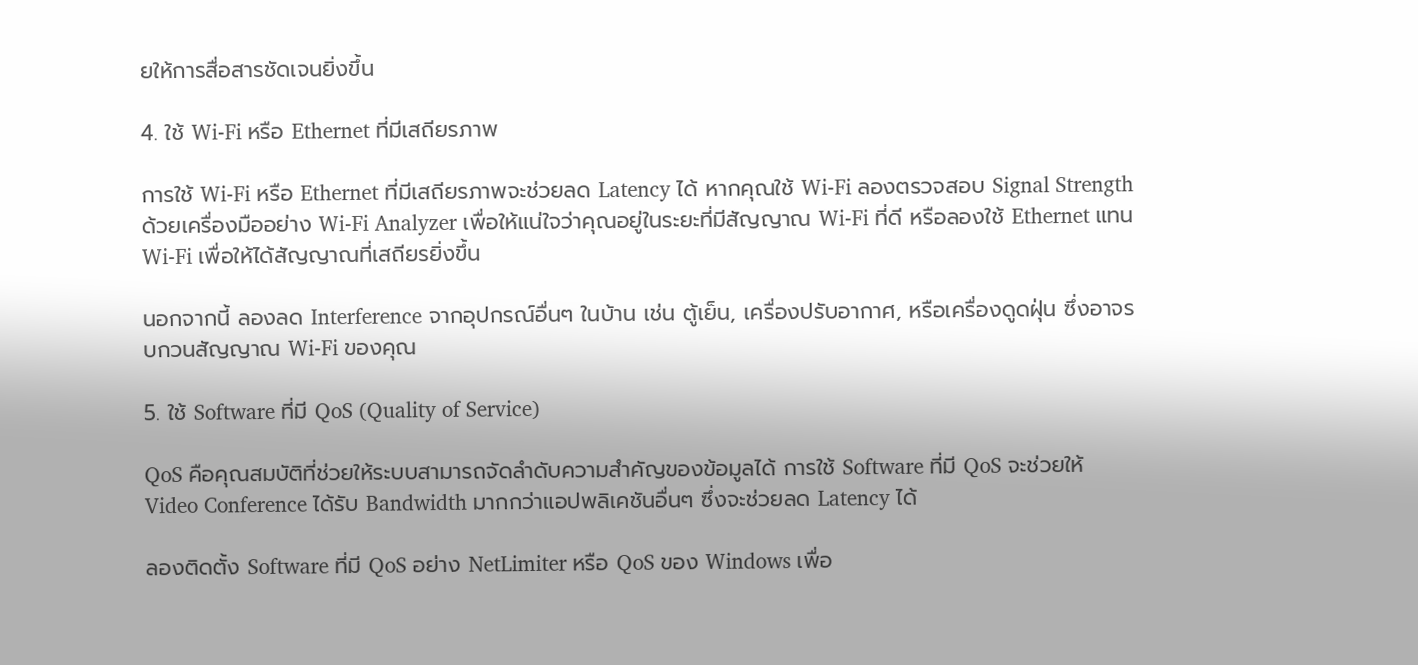ยให้การสื่อสารชัดเจนยิ่งขึ้น

4. ใช้ Wi-Fi หรือ Ethernet ที่มีเสถียรภาพ

การใช้ Wi-Fi หรือ Ethernet ที่มีเสถียรภาพจะช่วยลด Latency ได้ หากคุณใช้ Wi-Fi ลองตรวจสอบ Signal Strength ด้วยเครื่องมืออย่าง Wi-Fi Analyzer เพื่อให้แน่ใจว่าคุณอยู่ในระยะที่มีสัญญาณ Wi-Fi ที่ดี หรือลองใช้ Ethernet แทน Wi-Fi เพื่อให้ได้สัญญาณที่เสถียรยิ่งขึ้น

นอกจากนี้ ลองลด Interference จากอุปกรณ์อื่นๆ ในบ้าน เช่น ตู้เย็น, เครื่องปรับอากาศ, หรือเครื่องดูดฝุ่น ซึ่งอาจรบกวนสัญญาณ Wi-Fi ของคุณ

5. ใช้ Software ที่มี QoS (Quality of Service)

QoS คือคุณสมบัติที่ช่วยให้ระบบสามารถจัดลำดับความสำคัญของข้อมูลได้ การใช้ Software ที่มี QoS จะช่วยให้ Video Conference ได้รับ Bandwidth มากกว่าแอปพลิเคชันอื่นๆ ซึ่งจะช่วยลด Latency ได้

ลองติดตั้ง Software ที่มี QoS อย่าง NetLimiter หรือ QoS ของ Windows เพื่อ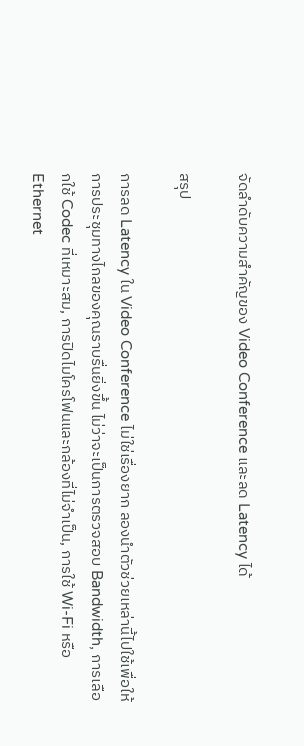จัดลำดับความสำคัญของ Video Conference และลด Latency ได้

สรุป

การลด Latency ใน Video Conference ไม่ใช่เรื่องยาก ลองนำตัวช่วยเหล่านี้ไปใช้เพื่อให้การประชุมทางไกลของคุณราบรื่นยิ่งขึ้น ไม่ว่าจะเป็นการตรวจสอบ Bandwidth, การเลือกใช้ Codec ที่เหมาะสม, การปิดไมโครโฟนและกล้องที่ไม่จำเป็น, การใช้ Wi-Fi หรือ Ethernet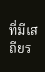ที่มีเสถียร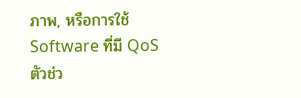ภาพ, หรือการใช้ Software ที่มี QoS ตัวช่ว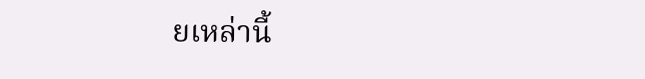ยเหล่านี้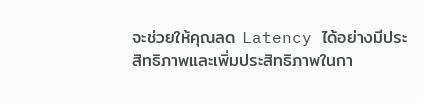จะช่วยให้คุณลด Latency ได้อย่างมีประสิทธิภาพและเพิ่มประสิทธิภาพในกา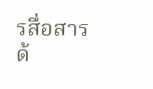รสื่อสารด้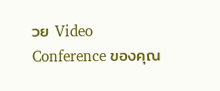วย Video Conference ของคุณ